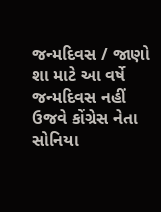જન્મદિવસ / જાણો શા માટે આ વર્ષે જન્મદિવસ નહીં ઉજવે કોંગ્રેસ નેતા સોનિયા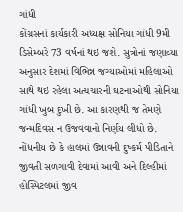ગાંધી
કોંગ્રસનાં કાર્યકારી અધ્યક્ષ સોનિયા ગાંધી 9મી ડિસેમ્બરે 73 વર્ષનાં થઇ જશે. સુત્રોનાં જણાવ્યા અનુસાર દેશમાં વિભિન્ન જગ્યાઓમાં મહિલાઓ સાથે થઇ રહેલા અત્યચારની ઘટનાઓથી સોનિયા ગાંધી ખુબ દુખી છે. આ કારણથી જ તેમણે જન્મદિવસ ન ઉજવવાનો નિર્ણય લીધો છે. નોંધનીય છે કે હાલમાં ઉન્નાવની દુષ્કર્મ પીડિતાને જીવતી સળગાવી દેવામાં આવી અને દિલ્હીમાં હોસ્પિટલમાં જીવ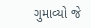ગુમાવ્યો જે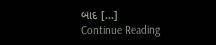બાદ […]
Continue Reading